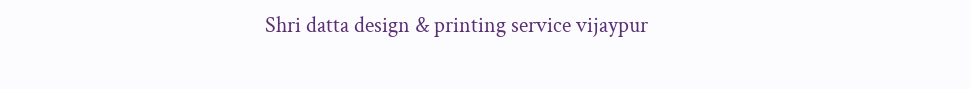Shri datta design & printing service vijaypur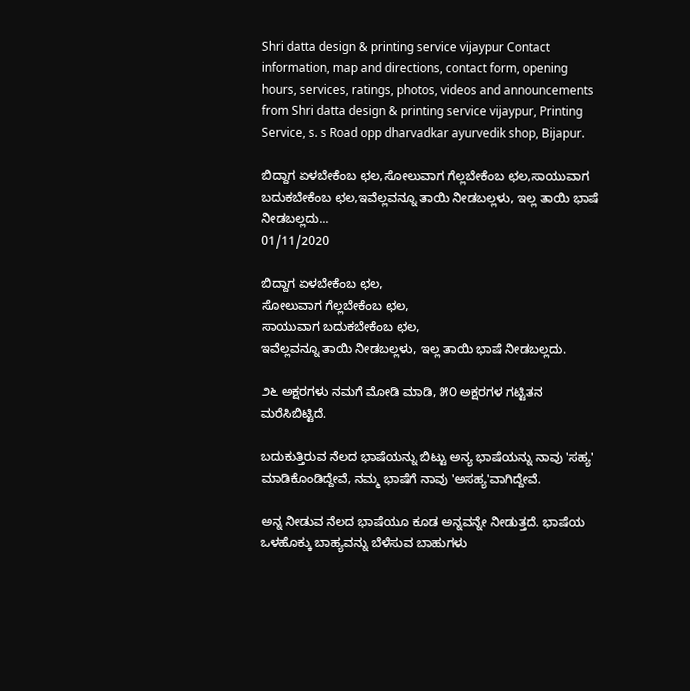Shri datta design & printing service vijaypur Contact information, map and directions, contact form, opening hours, services, ratings, photos, videos and announcements from Shri datta design & printing service vijaypur, Printing Service, s. s Road opp dharvadkar ayurvedik shop, Bijapur.

ಬಿದ್ದಾಗ ಏಳಬೇಕೆಂಬ ಛಲ,ಸೋಲುವಾಗ ಗೆಲ್ಲಬೇಕೆಂಬ ಛಲ,ಸಾಯುವಾಗ ಬದುಕಬೇಕೆಂಬ ಛಲ,ಇವೆಲ್ಲವನ್ನೂ ತಾಯಿ‌ ನೀಡಬಲ್ಲಳು‌, ಇಲ್ಲ ತಾಯಿ ಭಾಷೆ ನೀಡಬಲ್ಲದು...
01/11/2020

ಬಿದ್ದಾಗ ಏಳಬೇಕೆಂಬ ಛಲ,
ಸೋಲುವಾಗ ಗೆಲ್ಲಬೇಕೆಂಬ ಛಲ,
ಸಾಯುವಾಗ ಬದುಕಬೇಕೆಂಬ ಛಲ,
ಇವೆಲ್ಲವನ್ನೂ ತಾಯಿ‌ ನೀಡಬಲ್ಲಳು‌, ಇಲ್ಲ ತಾಯಿ ಭಾಷೆ ನೀಡಬಲ್ಲದು.

೨೬ ಅಕ್ಷರಗಳು ನಮಗೆ‌ ಮೋಡಿ ಮಾಡಿ, ೫೦ ಅಕ್ಷರಗಳ ಗಟ್ಟಿತನ ಮರೆಸಿಬಿಟ್ಟಿದೆ.

ಬದುಕುತ್ತಿರುವ ನೆಲದ ಭಾಷೆಯನ್ನು ಬಿಟ್ಟು ಅನ್ಯ ಭಾಷೆಯನ್ನು ನಾವು 'ಸಹ್ಯ' ಮಾಡಿಕೊಂಡಿದ್ದೇವೆ, ನಮ್ಮ ಭಾಷೆಗೆ ನಾವು 'ಅಸಹ್ಯ'ವಾಗಿದ್ದೇವೆ.

ಅನ್ನ ನೀಡುವ ನೆಲದ ಭಾಷೆಯೂ ಕೂಡ ಅನ್ನವನ್ನೇ ನೀಡುತ್ತದೆ. ಭಾಷೆಯ ಒಳಹೊಕ್ಕು ಬಾಹ್ಯವನ್ನು ಬೆಳೆಸುವ ಬಾಹುಗಳು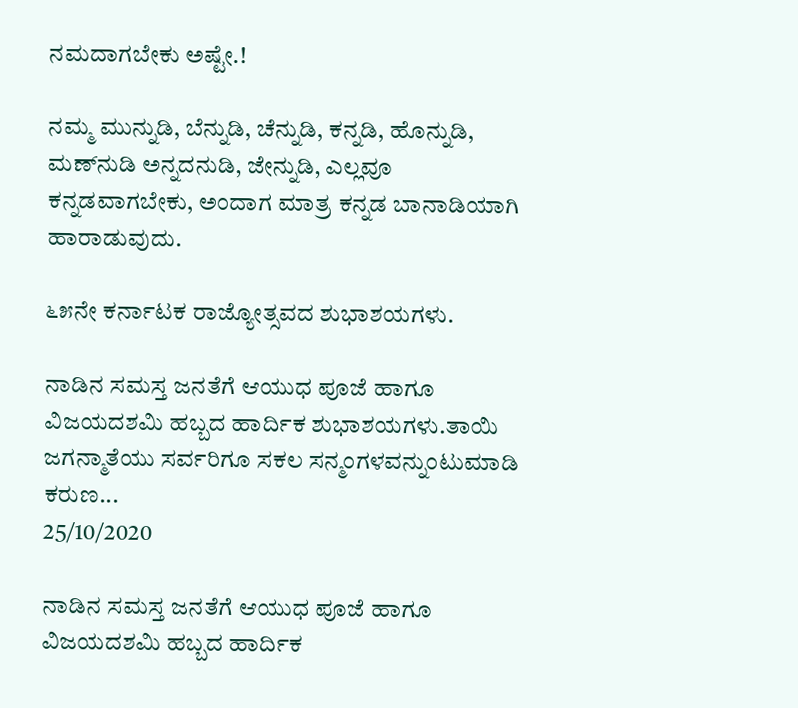ನಮದಾಗಬೇಕು ಅಷ್ಟೇ.!

ನಮ್ಮ ಮುನ್ನುಡಿ, ಬೆನ್ನುಡಿ, ಚೆನ್ನುಡಿ, ಕನ್ನಡಿ, ಹೊನ್ನುಡಿ, ಮಣ್‌ನುಡಿ ಅನ್ನದನುಡಿ, ಜೇನ್ನುಡಿ, ಎಲ್ಲವೂ ಕನ್ನಡವಾಗಬೇಕು, ಅಂದಾಗ ಮಾತ್ರ ಕನ್ನಡ ಬಾನಾಡಿಯಾಗಿ ಹಾರಾಡುವುದು.

೬೫ನೇ ಕರ್ನಾಟಕ ರಾಜ್ಯೋತ್ಸವದ ಶುಭಾಶಯಗಳು.

ನಾಡಿನ ಸಮಸ್ತ ಜನತೆಗೆ ಆಯುಧ ಪೂಜೆ ಹಾಗೂ ವಿಜಯದಶಮಿ ಹಬ್ಬದ ಹಾರ್ದಿಕ ಶುಭಾಶಯಗಳು.ತಾಯಿ ಜಗನ್ಮಾತೆಯು ಸರ್ವರಿಗೂ ಸಕಲ ಸನ್ಮಂಗಳವನ್ನುಂಟುಮಾಡಿ ಕರುಣ...
25/10/2020

ನಾಡಿನ ಸಮಸ್ತ ಜನತೆಗೆ ಆಯುಧ ಪೂಜೆ ಹಾಗೂ ವಿಜಯದಶಮಿ ಹಬ್ಬದ ಹಾರ್ದಿಕ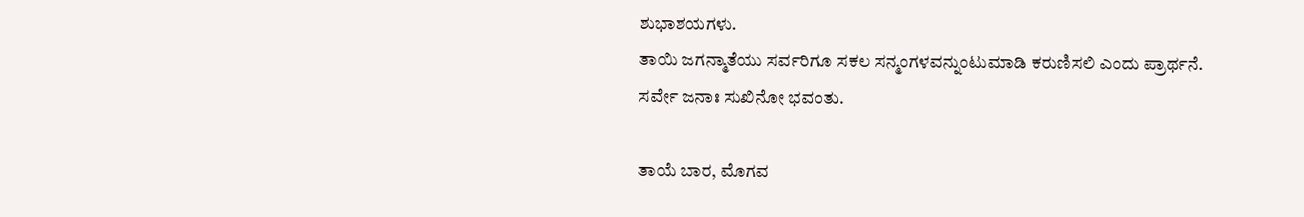ಶುಭಾಶಯಗಳು.
ತಾಯಿ ಜಗನ್ಮಾತೆಯು ಸರ್ವರಿಗೂ ಸಕಲ ಸನ್ಮಂಗಳವನ್ನುಂಟುಮಾಡಿ ಕರುಣಿಸಲಿ ಎಂದು ಪ್ರಾರ್ಥನೆ.
ಸರ್ವೇ ಜನಾಃ ಸುಖಿನೋ ಭವಂತು.

ತಾಯೆ ಬಾರ, ಮೊಗವ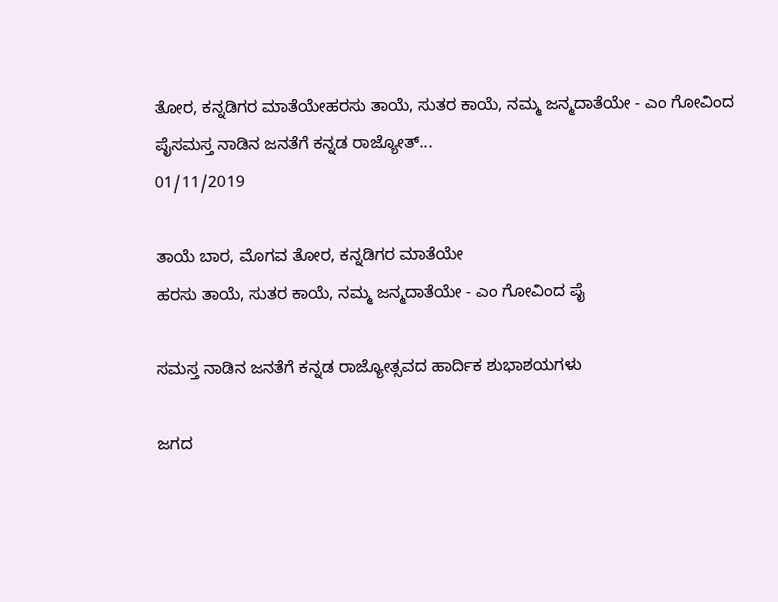ತೋರ, ಕನ್ನಡಿಗರ ಮಾತೆಯೇಹರಸು ತಾಯೆ, ಸುತರ ಕಾಯೆ, ನಮ್ಮ ಜನ್ಮದಾತೆಯೇ - ಎಂ ಗೋವಿಂದ ಪೈಸಮಸ್ತ ನಾಡಿನ ಜನತೆಗೆ ಕನ್ನಡ ರಾಜ್ಯೋತ್...
01/11/2019

ತಾಯೆ ಬಾರ, ಮೊಗವ ತೋರ, ಕನ್ನಡಿಗರ ಮಾತೆಯೇ
ಹರಸು ತಾಯೆ, ಸುತರ ಕಾಯೆ, ನಮ್ಮ ಜನ್ಮದಾತೆಯೇ - ಎಂ ಗೋವಿಂದ ಪೈ

ಸಮಸ್ತ ನಾಡಿನ ಜನತೆಗೆ ಕನ್ನಡ ರಾಜ್ಯೋತ್ಸವದ ಹಾರ್ದಿಕ ಶುಭಾಶಯಗಳು

ಜಗದ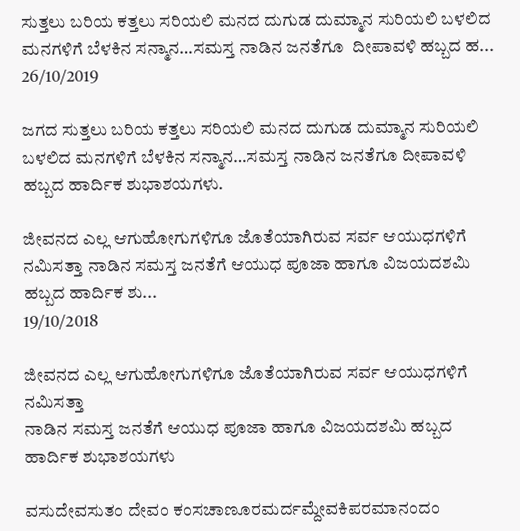ಸುತ್ತಲು ಬರಿಯ ಕತ್ತಲು ಸರಿಯಲಿ ಮನದ ದುಗುಡ ದುಮ್ಮಾನ ಸುರಿಯಲಿ ಬಳಲಿದ ಮನಗಳಿಗೆ ಬೆಳಕಿನ ಸನ್ಮಾನ…ಸಮಸ್ತ ನಾಡಿನ ಜನತೆಗೂ  ದೀಪಾವಳಿ ಹಬ್ಬದ ಹ...
26/10/2019

ಜಗದ ಸುತ್ತಲು ಬರಿಯ ಕತ್ತಲು ಸರಿಯಲಿ ಮನದ ದುಗುಡ ದುಮ್ಮಾನ ಸುರಿಯಲಿ ಬಳಲಿದ ಮನಗಳಿಗೆ ಬೆಳಕಿನ ಸನ್ಮಾನ…ಸಮಸ್ತ ನಾಡಿನ ಜನತೆಗೂ ದೀಪಾವಳಿ ಹಬ್ಬದ ಹಾರ್ದಿಕ ಶುಭಾಶಯಗಳು.

ಜೀವನದ ಎಲ್ಲ ಆಗುಹೋಗುಗಳಿಗೂ ಜೊತೆಯಾಗಿರುವ ಸರ್ವ ಆಯುಧಗಳಿಗೆ ನಮಿಸತ್ತಾ ನಾಡಿನ ಸಮಸ್ತ ಜನತೆಗೆ ಆಯುಧ ಪೂಜಾ ಹಾಗೂ ವಿಜಯದಶಮಿ  ಹಬ್ಬದ ಹಾರ್ದಿಕ ಶು...
19/10/2018

ಜೀವನದ ಎಲ್ಲ ಆಗುಹೋಗುಗಳಿಗೂ ಜೊತೆಯಾಗಿರುವ ಸರ್ವ ಆಯುಧಗಳಿಗೆ ನಮಿಸತ್ತಾ
ನಾಡಿನ ಸಮಸ್ತ ಜನತೆಗೆ ಆಯುಧ ಪೂಜಾ ಹಾಗೂ ವಿಜಯದಶಮಿ ಹಬ್ಬದ ಹಾರ್ದಿಕ ಶುಭಾಶಯಗಳು

ವಸುದೇವಸುತಂ ದೇವಂ ಕಂಸಚಾಣೂರಮರ್ದಮ್ದೇವಕಿಪರಮಾನಂದಂ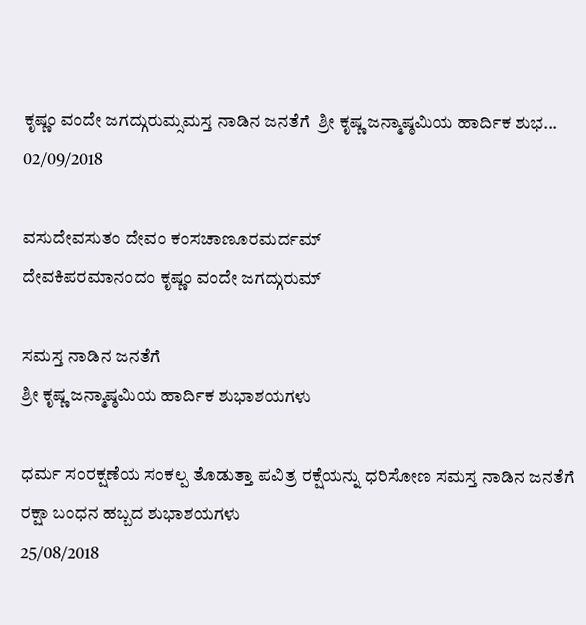ಕೃಷ್ಣಂ ವಂದೇ ಜಗದ್ಗುರುಮ್ಸಮಸ್ತ ನಾಡಿನ ಜನತೆಗೆ  ಶ್ರೀ ಕೃಷ್ಣ ಜನ್ಮಾಷ್ಠಮಿಯ ಹಾರ್ದಿಕ ಶುಭ...
02/09/2018

ವಸುದೇವಸುತಂ ದೇವಂ ಕಂಸಚಾಣೂರಮರ್ದಮ್
ದೇವಕಿಪರಮಾನಂದಂ ಕೃಷ್ಣಂ ವಂದೇ ಜಗದ್ಗುರುಮ್

ಸಮಸ್ತ ನಾಡಿನ ಜನತೆಗೆ
ಶ್ರೀ ಕೃಷ್ಣ ಜನ್ಮಾಷ್ಠಮಿಯ ಹಾರ್ದಿಕ ಶುಭಾಶಯಗಳು

ಧರ್ಮ ಸಂರಕ್ಷಣೆಯ ಸಂಕಲ್ಪ ತೊಡುತ್ತಾ ಪವಿತ್ರ ರಕ್ಷೆಯನ್ನು ಧರಿಸೋಣ ಸಮಸ್ತ ನಾಡಿನ ಜನತೆಗೆ ರಕ್ಷಾ ಬಂಧನ ಹಬ್ಬದ ಶುಭಾಶಯಗಳು
25/08/2018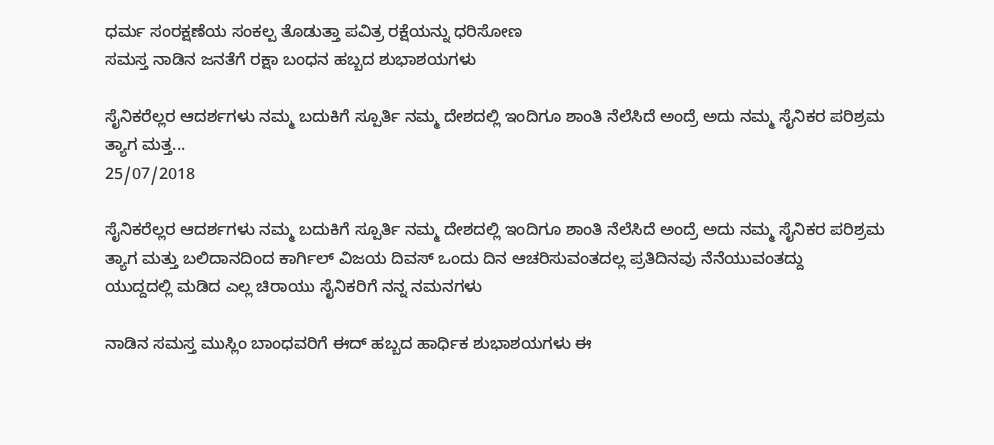ಧರ್ಮ ಸಂರಕ್ಷಣೆಯ ಸಂಕಲ್ಪ ತೊಡುತ್ತಾ ಪವಿತ್ರ ರಕ್ಷೆಯನ್ನು ಧರಿಸೋಣ
ಸಮಸ್ತ ನಾಡಿನ ಜನತೆಗೆ ರಕ್ಷಾ ಬಂಧನ ಹಬ್ಬದ ಶುಭಾಶಯಗಳು

ಸೈನಿಕರೆಲ್ಲರ ಆದರ್ಶಗಳು ನಮ್ಮ ಬದುಕಿಗೆ ಸ್ಪೂರ್ತಿ ನಮ್ಮ ದೇಶದಲ್ಲಿ ಇಂದಿಗೂ ಶಾಂತಿ ನೆಲೆಸಿದೆ ಅಂದ್ರೆ ಅದು ನಮ್ಮ ಸೈನಿಕರ ಪರಿಶ್ರಮ ತ್ಯಾಗ ಮತ್ತ...
25/07/2018

ಸೈನಿಕರೆಲ್ಲರ ಆದರ್ಶಗಳು ನಮ್ಮ ಬದುಕಿಗೆ ಸ್ಪೂರ್ತಿ ನಮ್ಮ ದೇಶದಲ್ಲಿ ಇಂದಿಗೂ ಶಾಂತಿ ನೆಲೆಸಿದೆ ಅಂದ್ರೆ ಅದು ನಮ್ಮ ಸೈನಿಕರ ಪರಿಶ್ರಮ ತ್ಯಾಗ ಮತ್ತು ಬಲಿದಾನದಿಂದ ಕಾರ್ಗಿಲ್ ವಿಜಯ ದಿವಸ್ ಒಂದು ದಿನ ಆಚರಿಸುವಂತದಲ್ಲ ಪ್ರತಿದಿನವು ನೆನೆಯುವಂತದ್ದು
ಯುದ್ದದಲ್ಲಿ ಮಡಿದ ಎಲ್ಲ ಚಿರಾಯು ಸೈನಿಕರಿಗೆ ನನ್ನ ನಮನಗಳು

ನಾಡಿನ ಸಮಸ್ತ ಮುಸ್ಲಿಂ ಬಾಂಧವರಿಗೆ ಈದ್ ಹಬ್ಬದ ಹಾರ್ಧಿಕ ಶುಭಾಶಯಗಳು ಈ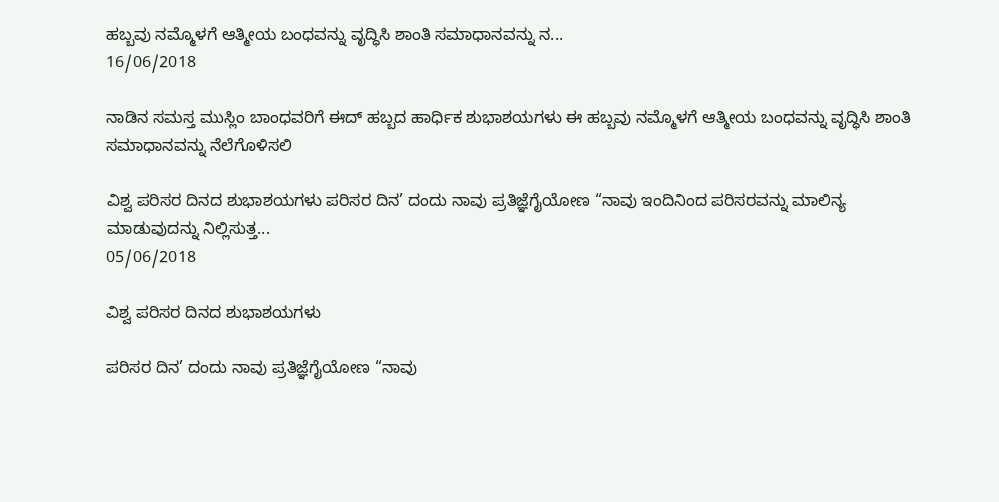ಹಬ್ಬವು ನಮ್ಮೊಳಗೆ ಆತ್ಮೀಯ ಬಂಧವನ್ನು ವೃದ್ಧಿಸಿ ಶಾಂತಿ ಸಮಾಧಾನವನ್ನು ನ...
16/06/2018

ನಾಡಿನ ಸಮಸ್ತ ಮುಸ್ಲಿಂ ಬಾಂಧವರಿಗೆ ಈದ್ ಹಬ್ಬದ ಹಾರ್ಧಿಕ ಶುಭಾಶಯಗಳು ಈ ಹಬ್ಬವು ನಮ್ಮೊಳಗೆ ಆತ್ಮೀಯ ಬಂಧವನ್ನು ವೃದ್ಧಿಸಿ ಶಾಂತಿ ಸಮಾಧಾನವನ್ನು ನೆಲೆಗೊಳಿಸಲಿ

ವಿಶ್ವ ಪರಿಸರ ದಿನದ ಶುಭಾಶಯಗಳು ಪರಿಸರ ದಿನ’ ದಂದು ನಾವು ಪ್ರತಿಜ್ಞೆಗೈಯೋಣ “ನಾವು ಇಂದಿನಿಂದ ಪರಿಸರವನ್ನು ಮಾಲಿನ್ಯ ಮಾಡುವುದನ್ನು ನಿಲ್ಲಿಸುತ್ತ...
05/06/2018

ವಿಶ್ವ ಪರಿಸರ ದಿನದ ಶುಭಾಶಯಗಳು

ಪರಿಸರ ದಿನ’ ದಂದು ನಾವು ಪ್ರತಿಜ್ಞೆಗೈಯೋಣ “ನಾವು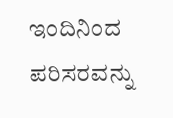ಇಂದಿನಿಂದ ಪರಿಸರವನ್ನು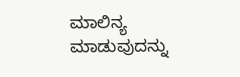ಮಾಲಿನ್ಯ ಮಾಡುವುದನ್ನು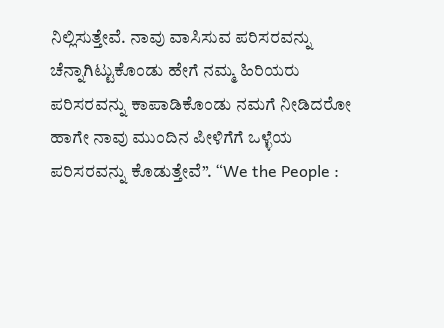ನಿಲ್ಲಿಸುತ್ತೇವೆ. ನಾವು ವಾಸಿಸುವ ಪರಿಸರವನ್ನು ಚೆನ್ನಾಗಿಟ್ಟುಕೊಂಡು ಹೇಗೆ ನಮ್ಮ ಹಿರಿಯರು ಪರಿಸರವನ್ನು ಕಾಪಾಡಿಕೊಂಡು ನಮಗೆ ನೀಡಿದರೋ ಹಾಗೇ ನಾವು ಮುಂದಿನ ಪೀಳಿಗೆಗೆ ಒಳ್ಳೆಯ ಪರಿಸರವನ್ನು ಕೊಡುತ್ತೇವೆ”. “We the People :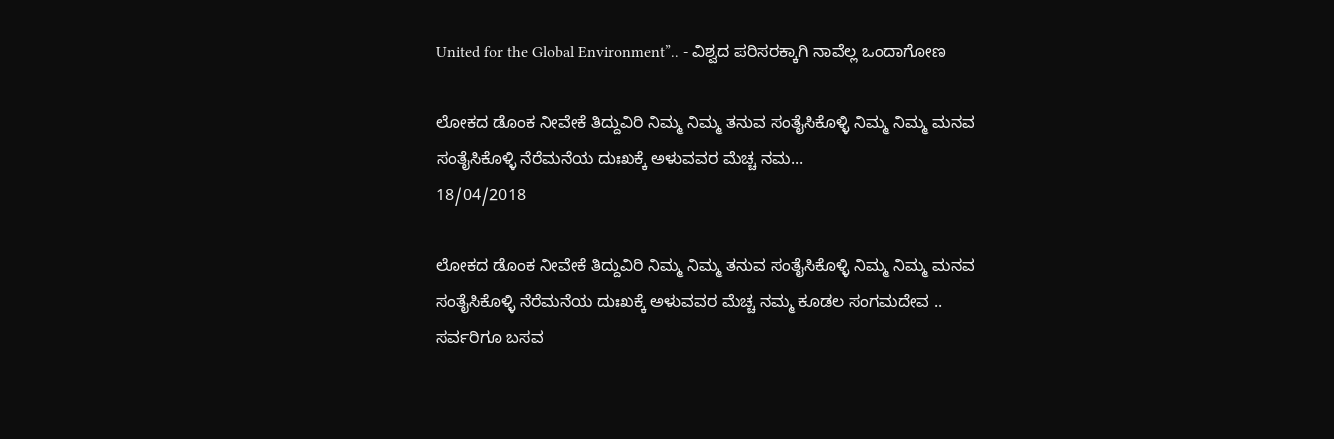United for the Global Environment”.. - ವಿಶ್ವದ ಪರಿಸರಕ್ಕಾಗಿ ನಾವೆಲ್ಲ ಒಂದಾಗೋಣ

ಲೋಕದ ಡೊಂಕ ನೀವೇಕೆ ತಿದ್ದುವಿರಿ ನಿಮ್ಮ ನಿಮ್ಮ ತನುವ ಸಂತೈಸಿಕೊಳ್ಳಿ ನಿಮ್ಮ ನಿಮ್ಮ ಮನವ ಸಂತೈಸಿಕೊಳ್ಳಿ ನೆರೆಮನೆಯ ದುಃಖಕ್ಕೆ ಅಳುವವರ ಮೆಚ್ಚ ನಮ...
18/04/2018

ಲೋಕದ ಡೊಂಕ ನೀವೇಕೆ ತಿದ್ದುವಿರಿ ನಿಮ್ಮ ನಿಮ್ಮ ತನುವ ಸಂತೈಸಿಕೊಳ್ಳಿ ನಿಮ್ಮ ನಿಮ್ಮ ಮನವ ಸಂತೈಸಿಕೊಳ್ಳಿ ನೆರೆಮನೆಯ ದುಃಖಕ್ಕೆ ಅಳುವವರ ಮೆಚ್ಚ ನಮ್ಮ ಕೂಡಲ ಸಂಗಮದೇವ ..
ಸರ್ವರಿಗೂ ಬಸವ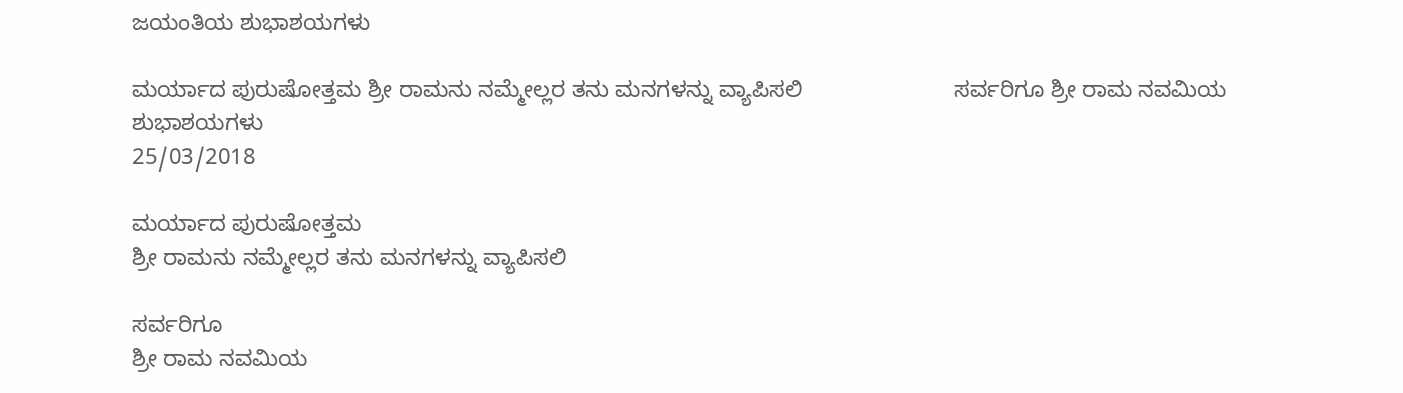ಜಯಂತಿಯ ಶುಭಾಶಯಗಳು

ಮರ್ಯಾದ ಪುರುಷೋತ್ತಮ ಶ್ರೀ ರಾಮನು ನಮ್ಮೇಲ್ಲರ ತನು ಮನಗಳನ್ನು ವ್ಯಾಪಿಸಲಿ                        ಸರ್ವರಿಗೂ ಶ್ರೀ ರಾಮ ನವಮಿಯ ಶುಭಾಶಯಗಳು
25/03/2018

ಮರ್ಯಾದ ಪುರುಷೋತ್ತಮ
ಶ್ರೀ ರಾಮನು ನಮ್ಮೇಲ್ಲರ ತನು ಮನಗಳನ್ನು ವ್ಯಾಪಿಸಲಿ

ಸರ್ವರಿಗೂ
ಶ್ರೀ ರಾಮ ನವಮಿಯ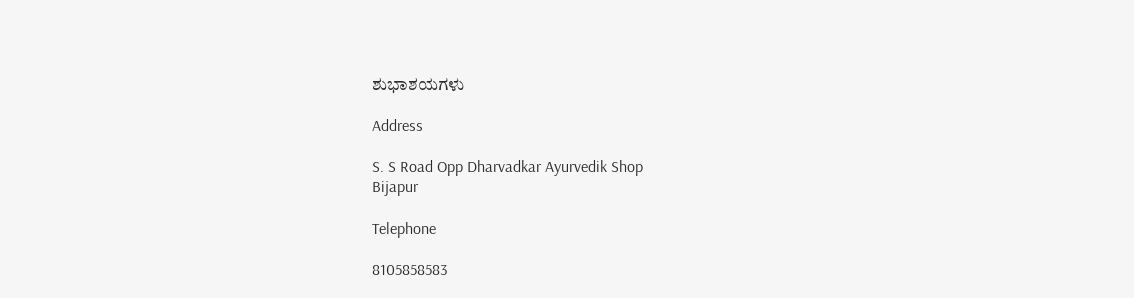ಶುಭಾಶಯಗಳು

Address

S. S Road Opp Dharvadkar Ayurvedik Shop
Bijapur

Telephone

8105858583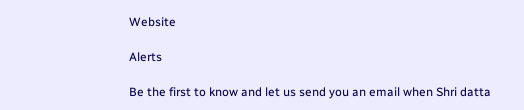Website

Alerts

Be the first to know and let us send you an email when Shri datta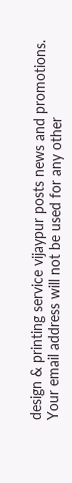design & printing service vijaypur posts news and promotions. Your email address will not be used for any other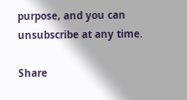purpose, and you can unsubscribe at any time.

Share